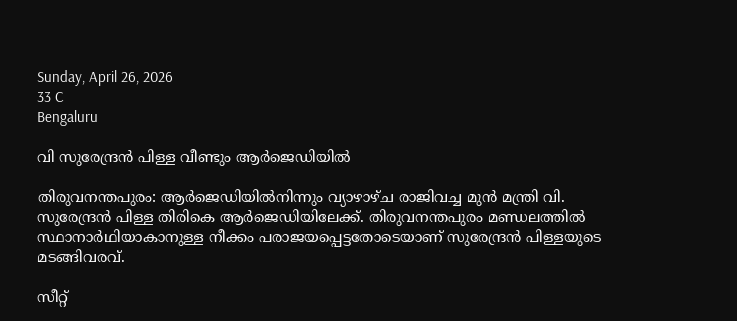Sunday, April 26, 2026
33 C
Bengaluru

വി സുരേന്ദ്രൻ പിള്ള വീണ്ടും ആർജെഡിയിൽ

തിരുവനന്തപുരം: ആർ‌ജെഡിയിൽനിന്നും വ്യാഴാഴ്ച രാജിവച്ച മുൻ മന്ത്രി വി. സുരേന്ദ്രൻ പിള്ള തിരികെ ആർജെഡിയിലേക്ക്. തിരുവനന്തപുരം മണ്ഡലത്തിൽ സ്ഥാനാർഥിയാകാനുള്ള നീക്കം പരാജയപ്പെട്ടതോടെയാണ് സുരേന്ദ്രൻ പിള്ളയുടെ മടങ്ങിവരവ്.

സീറ്റ്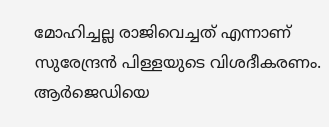മോഹിച്ചല്ല രാജിവെച്ചത് എന്നാണ് സുരേന്ദ്രൻ പിള്ളയുടെ വിശദീകരണം. ആർജെഡിയെ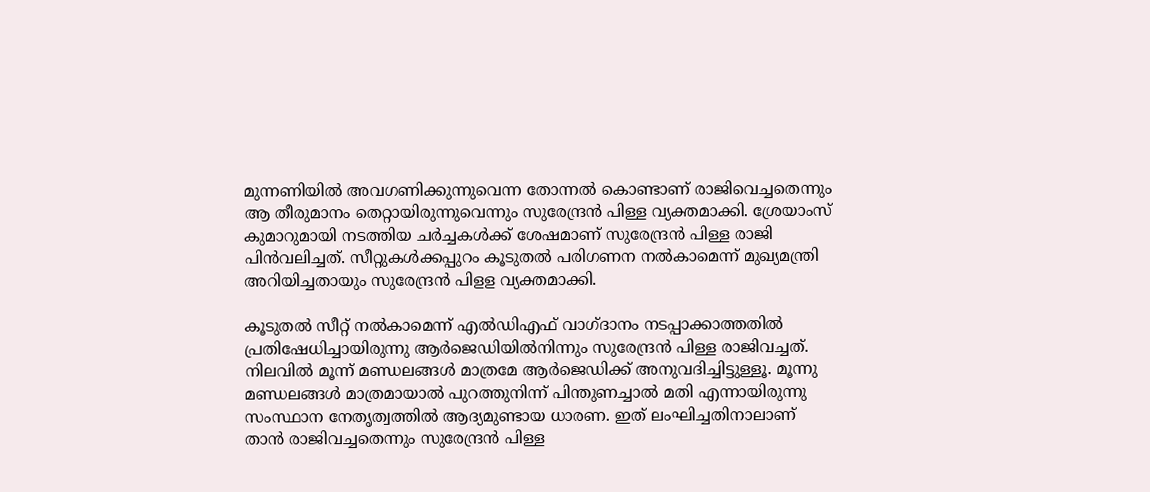മുന്നണിയിൽ അവഗണിക്കുന്നുവെന്ന തോന്നൽ കൊണ്ടാണ് രാജിവെച്ചതെന്നും ആ തീരുമാനം തെറ്റായിരുന്നുവെന്നും സുരേന്ദ്രൻ പിള്ള വ്യക്തമാക്കി. ശ്രേയാംസ് കുമാറുമായി നടത്തിയ ചർച്ചകൾക്ക് ശേഷമാണ് സുരേന്ദ്രൻ പിള്ള രാജി പിൻവലിച്ചത്. സീറ്റുകൾക്കപ്പുറം കൂടുതൽ പരിഗണന നൽകാമെന്ന് മുഖ്യമന്ത്രി അറിയിച്ചതായും സുരേന്ദ്രൻ പിളള വ്യക്തമാക്കി.

കൂടുതൽ സീറ്റ് നൽകാമെന്ന് എൽഡിഎഫ് വാഗ്ദാനം നടപ്പാക്കാത്തതിൽ പ്രതിഷേധിച്ചായിരുന്നു ആർ‌ജെഡിയിൽനിന്നും സുരേന്ദ്രൻ പിള്ള രാജിവച്ചത്. നിലവിൽ മൂന്ന് മണ്ഡലങ്ങൾ മാത്രമേ ആർജെഡിക്ക് അനുവദിച്ചിട്ടുള്ളൂ. മൂന്നു മണ്ഡലങ്ങൾ മാത്രമായാൽ പുറത്തുനിന്ന് പിന്തുണച്ചാൽ മതി എന്നായിരുന്നു സംസ്ഥാന നേതൃത്വത്തിൽ ആദ്യമുണ്ടായ ധാരണ. ഇത് ലംഘിച്ചതിനാലാണ് താൻ രാജിവച്ചതെന്നും സുരേന്ദ്രൻ പിള്ള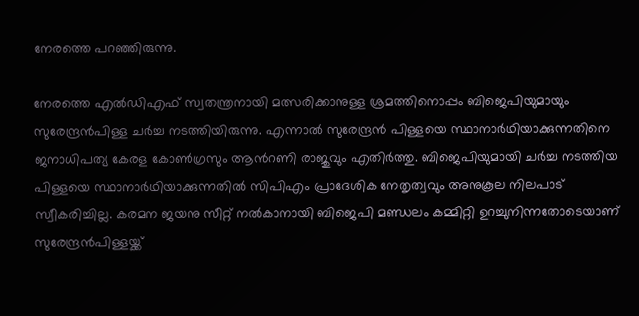നേരത്തെ പറഞ്ഞിരുന്നു.

നേരത്തെ എൽഡിഎഫ് സ്വതന്ത്രനായി മത്സരിക്കാനുള്ള ശ്രമത്തിനൊപ്പം ബിജെപിയുമായും സുരേന്ദ്രൻപിള്ള ചർച്ച നടത്തിയിരുന്നു. എന്നാൽ സുരേന്ദ്രൻ പിള്ളയെ സ്ഥാനാർഥിയാക്കുന്നതിനെ ജനാധിപത്യ കേരള കോൺഗ്രസും ആന്‍റണി രാജുവും എതിർത്തു. ബിജെപിയുമായി ചർച്ച നടത്തിയ പിള്ളയെ സ്ഥാനാർഥിയാക്കുന്നതിൽ സിപിഎം പ്രാദേശിക നേതൃത്വവും അനുകൂല നിലപാട് സ്വീകരിച്ചില്ല. കരമന ജയനു സീറ്റ് നൽകാനായി ബിജെപി മണ്ഡലം കമ്മിറ്റി ഉറച്ചുനിന്നതോടെയാണ് സുരേന്ദ്രൻപിള്ളയ്ക്ക്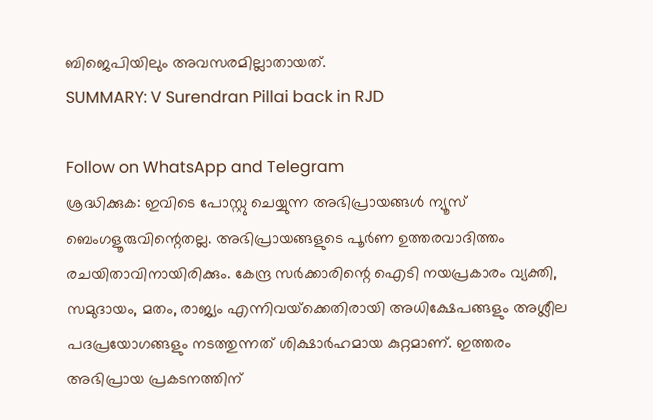ബിജെപിയിലും അവസരമില്ലാതായത്.
SUMMARY: V Surendran Pillai back in RJD

Follow on WhatsApp and Telegram
ശ്രദ്ധിക്കുക: ഇവിടെ പോസ്റ്റു ചെയ്യുന്ന അഭിപ്രായങ്ങള്‍ ന്യൂസ് ബെംഗളൂരുവിന്റെതല്ല. അഭിപ്രായങ്ങളുടെ പൂര്‍ണ ഉത്തരവാദിത്തം രചയിതാവിനായിരിക്കും. കേന്ദ്ര സര്‍ക്കാരിന്റെ ഐടി നയപ്രകാരം വ്യക്തി, സമുദായം, മതം, രാജ്യം എന്നിവയ്‌ക്കെതിരായി അധിക്ഷേപങ്ങളും അശ്ലീല പദപ്രയോഗങ്ങളും നടത്തുന്നത് ശിക്ഷാര്‍ഹമായ കുറ്റമാണ്. ഇത്തരം അഭിപ്രായ പ്രകടനത്തിന്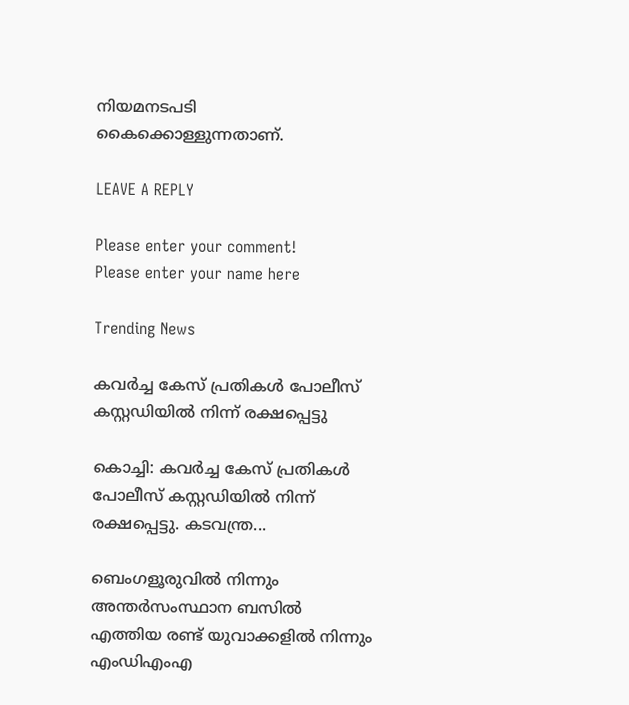നിയമനടപടി കൈക്കൊള്ളുന്നതാണ്.

LEAVE A REPLY

Please enter your comment!
Please enter your name here

Trending News

കവർച്ച കേസ് പ്രതികൾ പോലീസ് കസ്റ്റഡിയിൽ നിന്ന് രക്ഷപ്പെട്ടു

കൊച്ചി: കവർച്ച കേസ് പ്രതികൾ പോലീസ് കസ്റ്റഡിയിൽ നിന്ന് രക്ഷപ്പെട്ടു. കടവന്ത്ര...

ബെംഗളൂരുവിൽ നിന്നും അന്തർസംസ്ഥാന ബസിൽ എത്തിയ രണ്ട് യുവാക്കളില്‍ നിന്നും എംഡിഎംഎ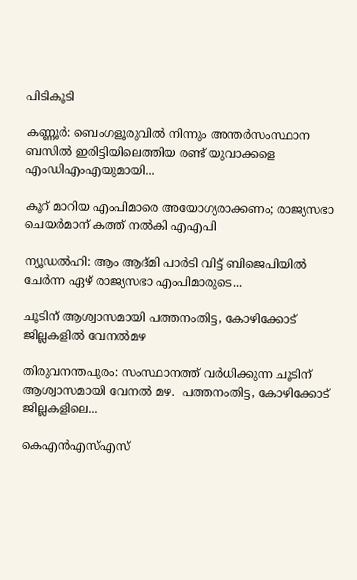പിടികൂടി

കണ്ണൂര്‍: ബെംഗളൂരുവിൽ നിന്നും അന്തർസംസ്ഥാന ബസിൽ ഇരിട്ടിയിലെത്തിയ രണ്ട് യുവാക്കളെ എംഡിഎംഎയുമായി...

കൂറ് മാറിയ എംപിമാരെ അയോഗ്യരാക്കണം; രാജ്യസഭാ ചെയര്‍മാന് കത്ത് നല്‍കി എഎപി

ന്യൂഡൽഹി: ആം ആദ്മി പാർടി വിട്ട് ബിജെപിയിൽ ചേർന്ന ഏഴ് രാജ്യസഭാ എംപിമാരുടെ...

ചൂടിന് ആശ്വാസമായി പത്തനംതിട്ട, കോഴിക്കോട് ജില്ലകളില്‍ വേനല്‍മഴ

തിരുവനന്തപുരം: സംസ്ഥാനത്ത് വർധിക്കുന്ന ചൂടിന് ആശ്വാസമായി വേനൽ മഴ.  പത്തനംതിട്ട, കോഴിക്കോട് ജില്ലകളിലെ...

കെഎന്‍എസ്എസ്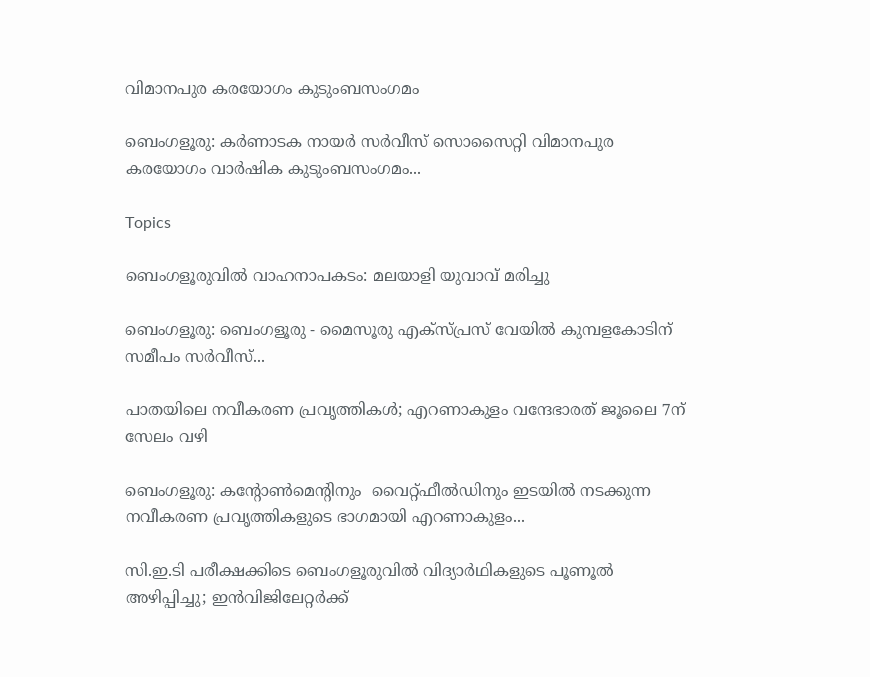വിമാനപുര കരയോഗം കുടുംബസംഗമം

ബെംഗളൂരു: കര്‍ണാടക നായര്‍ സര്‍വീസ് സൊസൈറ്റി വിമാനപുര കരയോഗം വാര്‍ഷിക കുടുംബസംഗമം...

Topics

ബെംഗളൂരുവിൽ വാഹനാപകടം: മലയാളി യുവാവ് മരിച്ചു

ബെംഗളൂരു: ബെംഗളൂരു - മൈസൂരു എക്സ്പ്രസ് വേയില്‍ കുമ്പളകോടിന് സമീപം സർവീസ്...

പാതയിലെ നവീകരണ പ്രവൃത്തികള്‍; എറണാകുളം വന്ദേഭാരത് ജൂലൈ 7ന് സേലം വഴി

ബെംഗളൂരു: കന്റോൺമെന്റിനും  വൈറ്റ്ഫീൽഡിനും ഇടയില്‍ നടക്കുന്ന  നവീകരണ പ്രവൃത്തികളുടെ ഭാഗമായി എറണാകുളം...

സി.ഇ.ടി പരീക്ഷക്കിടെ ബെംഗളൂരുവില്‍ വിദ്യാർഥികളുടെ പൂണൂൽ അഴിപ്പിച്ചു; ഇൻവിജിലേറ്റർക്ക്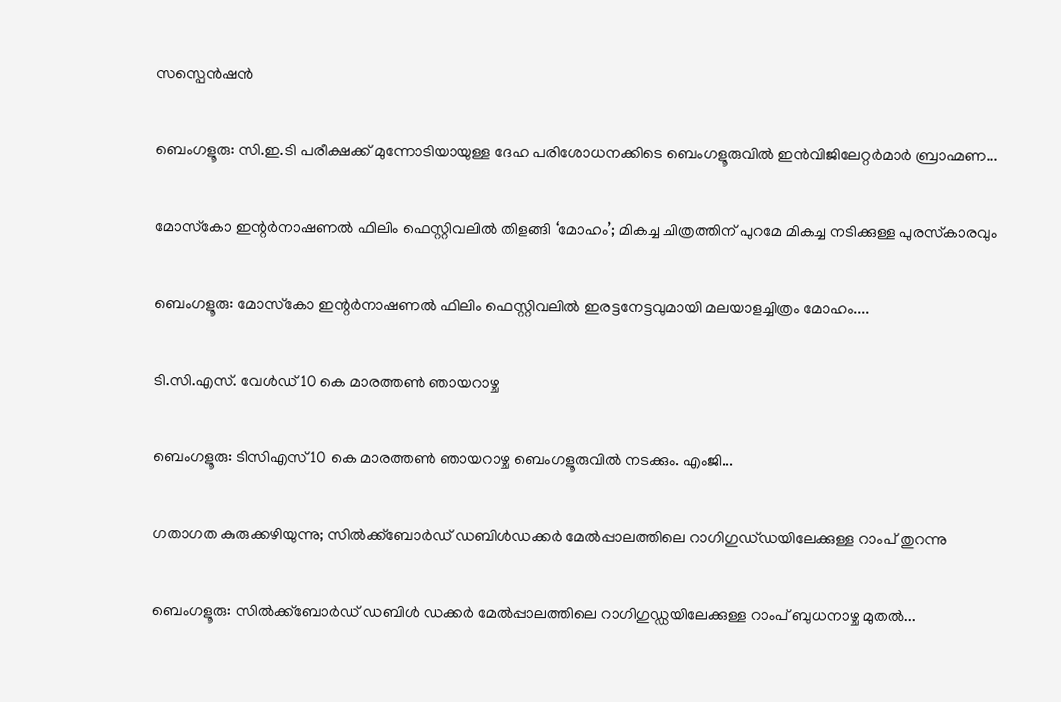സസ്പെൻഷൻ

ബെംഗളൂരു: സി.ഇ.ടി പരീക്ഷക്ക് മുന്നോടിയായുള്ള ദേഹ പരിശോധനക്കിടെ ബെംഗളൂരുവില്‍ ഇൻവിജിലേറ്റർമാർ ബ്രാഹ്മണ...

മോസ്‌കോ ഇന്റർനാഷണൽ ഫിലിം ഫെസ്റ്റിവലില്‍ തിളങ്ങി ‘മോഹം’; മികച്ച ചിത്രത്തിന് പുറമേ മികച്ച നടിക്കുള്ള പുരസ്‌കാരവും

ബെംഗളൂരു: മോസ്‌കോ ഇന്റർനാഷണൽ ഫിലിം ഫെസ്റ്റിവലിൽ ഇരട്ടനേട്ടവുമായി മലയാളച്ചിത്രം മോഹം....

ടി.സി.എസ്. വേൾഡ് 10 കെ മാരത്തൺ ഞായറാഴ്ച

ബെംഗളൂരു: ടിസിഎസ് 10 കെ മാരത്തണ്‍ ഞായറാഴ്ച ബെംഗളൂരുവില്‍ നടക്കും. എംജി...

ഗതാഗത കുരുക്കഴിയുന്നു; സിൽക്ക്ബോർഡ് ഡബിൾഡക്കർ മേൽപ്പാലത്തിലെ റാഗിഗുഡ്‌ഡയിലേക്കുള്ള റാംപ് തുറന്നു

ബെംഗളൂരു: സിൽക്ക്ബോർഡ് ഡബിൾ ഡക്കർ മേൽപ്പാലത്തിലെ റാഗിഗുഡ്ഡയിലേക്കുള്ള റാംപ് ബുധനാഴ്ച മുതല്‍...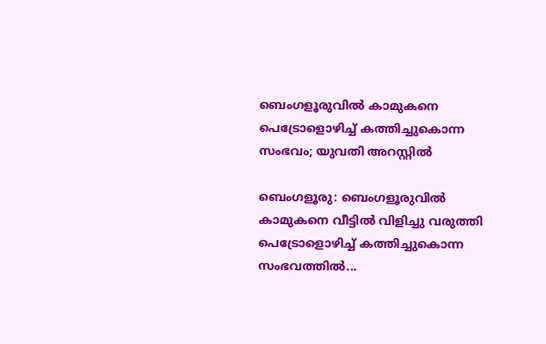ബെംഗളൂരുവില്‍ കാമുകനെ പെട്രോളൊഴിച്ച് കത്തിച്ചുകൊന്ന സംഭവം; യുവതി അറസ്റ്റിൽ

ബെംഗളൂരു: ബെംഗളൂരുവില്‍ കാമുകനെ വീട്ടിൽ വിളിച്ചു വരുത്തി പെട്രോളൊഴിച്ച് കത്തിച്ചുകൊന്ന സംഭവത്തിൽ...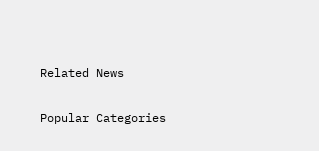Related News

Popular Categories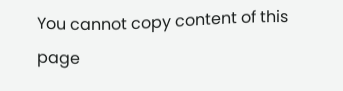You cannot copy content of this page